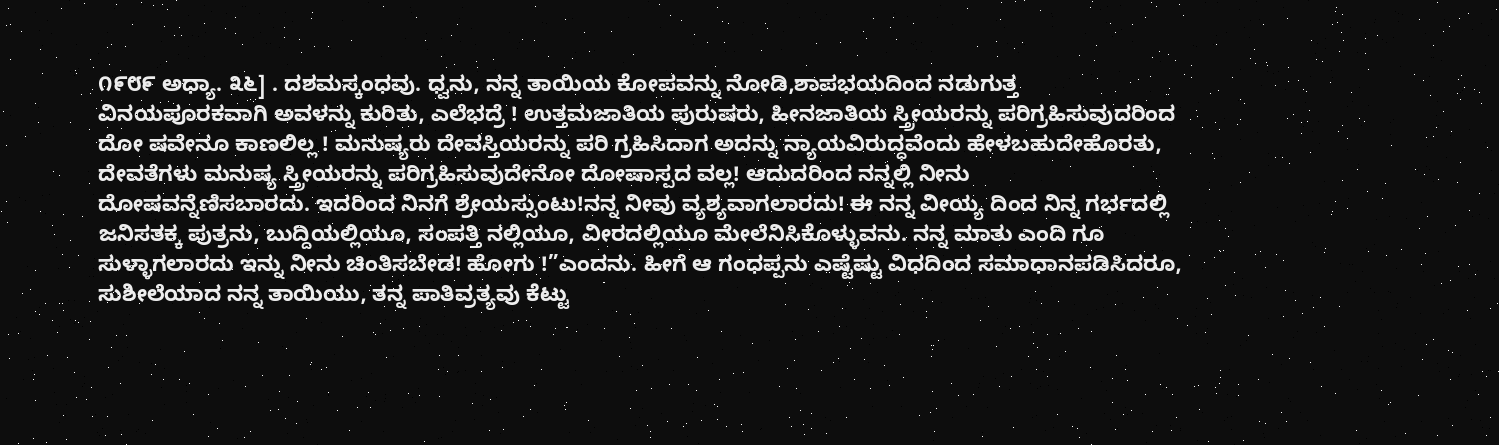೧೯೮೯ ಅಧ್ಯಾ. ೩೬] . ದಶಮಸ್ಕಂಧವು. ಧ್ವನು, ನನ್ನ ತಾಯಿಯ ಕೋಪವನ್ನು ನೋಡಿ,ಶಾಪಭಯದಿಂದ ನಡುಗುತ್ತ ವಿನಯಪೂರಕವಾಗಿ ಅವಳನ್ನು ಕುರಿತು, ಎಲೆಭದ್ರೆ ! ಉತ್ತಮಜಾತಿಯ ಪುರುಷರು, ಹೀನಜಾತಿಯ ಸ್ತ್ರೀಯರನ್ನು ಪರಿಗ್ರಹಿಸುವುದರಿಂದ ದೋ ಷವೇನೂ ಕಾಣಲಿಲ್ಲ ! ಮನುಷ್ಯರು ದೇವಸ್ತಿಯರನ್ನು ಪರಿ ಗ್ರಹಿಸಿದಾಗ ಅದನ್ನು ನ್ಯಾಯವಿರುದ್ಧವೆಂದು ಹೇಳಬಹುದೇಹೊರತು, ದೇವತೆಗಳು ಮನುಷ್ಯ ಸ್ತ್ರೀಯರನ್ನು ಪರಿಗ್ರಹಿಸುವುದೇನೋ ದೋಷಾಸ್ಪದ ವಲ್ಲ! ಆದುದರಿಂದ ನನ್ನಲ್ಲಿ ನೀನು ದೋಷವನ್ನೆಣಿಸಬಾರದು. ಇದರಿಂದ ನಿನಗೆ ಶ್ರೇಯಸ್ಸುಂಟು!ನನ್ನ ನೀವು ವ್ಯಶ್ಯವಾಗಲಾರದು! ಈ ನನ್ನ ವೀಯ್ಯ ದಿಂದ ನಿನ್ನ ಗರ್ಭದಲ್ಲಿ ಜನಿಸತಕ್ಕ ಪುತ್ರನು, ಬುದ್ದಿಯಲ್ಲಿಯೂ, ಸಂಪತ್ತಿ ನಲ್ಲಿಯೂ, ವೀರದಲ್ಲಿಯೂ ಮೇಲೆನಿಸಿಕೊಳ್ಳುವನು. ನನ್ನ ಮಾತು ಎಂದಿ ಗೂ ಸುಳ್ಳಾಗಲಾರದು ಇನ್ನು ನೀನು ಚಿಂತಿಸಬೇಡ! ಹೋಗು !”ಎಂದನು. ಹೀಗೆ ಆ ಗಂಧಪ್ಪನು ಎಷ್ಟೆಷ್ಟು ವಿಧದಿಂದ ಸಮಾಧಾನಪಡಿಸಿದರೂ, ಸುಶೀಲೆಯಾದ ನನ್ನ ತಾಯಿಯು, ತನ್ನ ಪಾತಿವ್ರತ್ಯವು ಕೆಟ್ಟು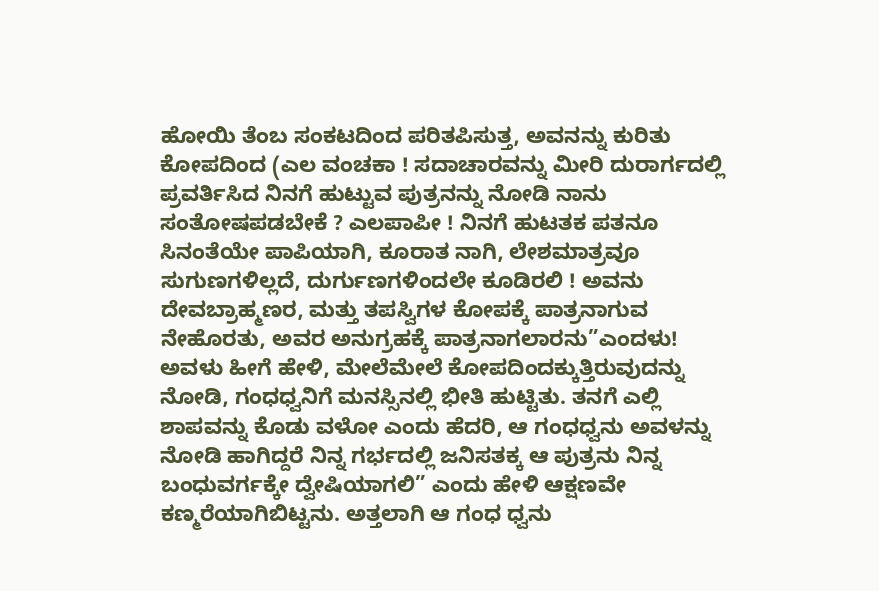ಹೋಯಿ ತೆಂಬ ಸಂಕಟದಿಂದ ಪರಿತಪಿಸುತ್ತ, ಅವನನ್ನು ಕುರಿತು ಕೋಪದಿಂದ (ಎಲ ವಂಚಕಾ ! ಸದಾಚಾರವನ್ನು ಮೀರಿ ದುರಾರ್ಗದಲ್ಲಿ ಪ್ರವರ್ತಿಸಿದ ನಿನಗೆ ಹುಟ್ಟುವ ಪುತ್ರನನ್ನು ನೋಡಿ ನಾನು ಸಂತೋಷಪಡಬೇಕೆ ? ಎಲಪಾಪೀ ! ನಿನಗೆ ಹುಟತಕ ಪತನೂ ಸಿನಂತೆಯೇ ಪಾಪಿಯಾಗಿ, ಕೂರಾತ ನಾಗಿ, ಲೇಶಮಾತ್ರವೂ ಸುಗುಣಗಳಿಲ್ಲದೆ, ದುರ್ಗುಣಗಳಿಂದಲೇ ಕೂಡಿರಲಿ ! ಅವನು ದೇವಬ್ರಾಹ್ಮಣರ, ಮತ್ತು ತಪಸ್ವಿಗಳ ಕೋಪಕ್ಕೆ ಪಾತ್ರನಾಗುವ ನೇಹೊರತು, ಅವರ ಅನುಗ್ರಹಕ್ಕೆ ಪಾತ್ರನಾಗಲಾರನು”ಎಂದಳು! ಅವಳು ಹೀಗೆ ಹೇಳಿ, ಮೇಲೆಮೇಲೆ ಕೋಪದಿಂದಕ್ಕುತ್ತಿರುವುದನ್ನು ನೋಡಿ, ಗಂಧಧ್ವನಿಗೆ ಮನಸ್ಸಿನಲ್ಲಿ ಭೀತಿ ಹುಟ್ಟಿತು. ತನಗೆ ಎಲ್ಲಿ ಶಾಪವನ್ನು ಕೊಡು ವಳೋ ಎಂದು ಹೆದರಿ, ಆ ಗಂಧಧ್ವನು ಅವಳನ್ನು ನೋಡಿ ಹಾಗಿದ್ದರೆ ನಿನ್ನ ಗರ್ಭದಲ್ಲಿ ಜನಿಸತಕ್ಕ ಆ ಪುತ್ರನು ನಿನ್ನ ಬಂಧುವರ್ಗಕ್ಕೇ ದ್ವೇಷಿಯಾಗಲಿ” ಎಂದು ಹೇಳಿ ಆಕ್ಷಣವೇ ಕಣ್ಮರೆಯಾಗಿಬಿಟ್ಟನು. ಅತ್ತಲಾಗಿ ಆ ಗಂಧ ಧ್ವನು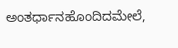ಅಂತರ್ಧಾನಹೊಂದಿದಮೇಲೆ,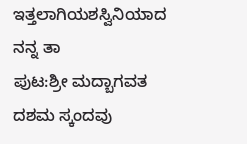ಇತ್ತಲಾಗಿಯಶಸ್ವಿನಿಯಾದ ನನ್ನ ತಾ
ಪುಟ:ಶ್ರೀ ಮದ್ಬಾಗವತ ದಶಮ ಸ್ಕಂದವು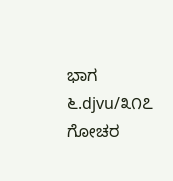ಭಾಗ ೬.djvu/೩೧೭
ಗೋಚರ